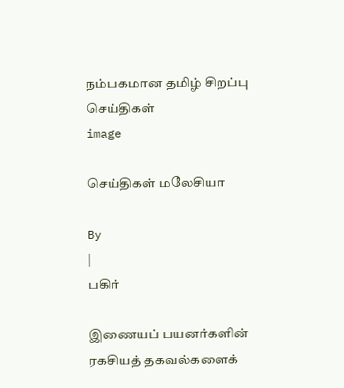நம்பகமான தமிழ் சிறப்பு செய்திகள்
image

செய்திகள் மலேசியா

By
|
பகிர்

இணையப் பயனர்களின் ரகசியத் தகவல்களைக்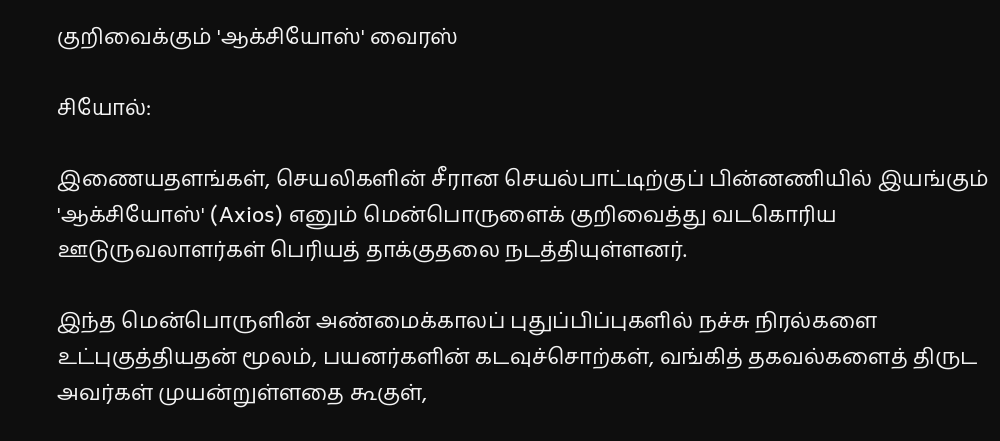குறிவைக்கும் 'ஆக்சியோஸ்' வைரஸ்

சியோல்:

இணையதளங்கள், செயலிகளின் சீரான செயல்பாட்டிற்குப் பின்னணியில் இயங்கும் 'ஆக்சியோஸ்' (Axios) எனும் மென்பொருளைக் குறிவைத்து வடகொரிய ஊடுருவலாளர்கள் பெரியத் தாக்குதலை நடத்தியுள்ளனர்.

இந்த மென்பொருளின் அண்மைக்காலப் புதுப்பிப்புகளில் நச்சு நிரல்களை உட்புகுத்தியதன் மூலம், பயனர்களின் கடவுச்சொற்கள், வங்கித் தகவல்களைத் திருட அவர்கள் முயன்றுள்ளதை கூகுள்,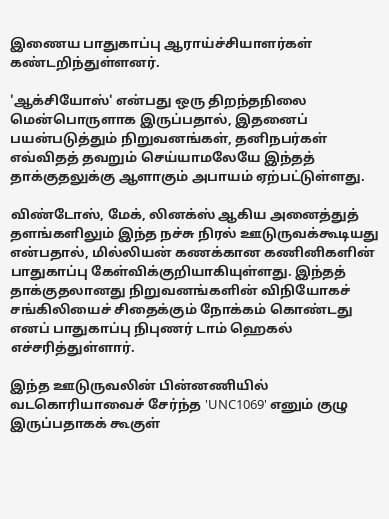இணைய பாதுகாப்பு ஆராய்ச்சியாளர்கள் கண்டறிந்துள்ளனர்.

'ஆக்சியோஸ்' என்பது ஒரு திறந்தநிலை மென்பொருளாக இருப்பதால், இதனைப் பயன்படுத்தும் நிறுவனங்கள், தனிநபர்கள் எவ்விதத் தவறும் செய்யாமலேயே இந்தத் தாக்குதலுக்கு ஆளாகும் அபாயம் ஏற்பட்டுள்ளது.

விண்டோஸ், மேக், லினக்ஸ் ஆகிய அனைத்துத் தளங்களிலும் இந்த நச்சு நிரல் ஊடுருவக்கூடியது என்பதால், மில்லியன் கணக்கான கணினிகளின் பாதுகாப்பு கேள்விக்குறியாகியுள்ளது. இந்தத் தாக்குதலானது நிறுவனங்களின் விநியோகச் சங்கிலியைச் சிதைக்கும் நோக்கம் கொண்டது எனப் பாதுகாப்பு நிபுணர் டாம் ஹெகல் எச்சரித்துள்ளார்.

இந்த ஊடுருவலின் பின்னணியில் வடகொரியாவைச் சேர்ந்த 'UNC1069' எனும் குழு இருப்பதாகக் கூகுள்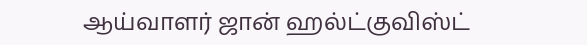ஆய்வாளர் ஜான் ஹல்ட்குவிஸ்ட்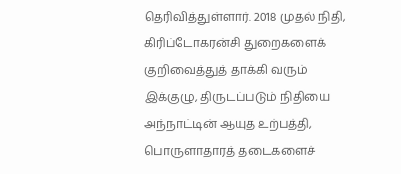தெரிவித்துள்ளார். 2018 முதல் நிதி, கிரிப்டோகரன்சி துறைகளைக் குறிவைத்துத் தாக்கி வரும் இக்குழு, திருடப்படும் நிதியை அந்நாட்டின் ஆயுத உற்பத்தி, பொருளாதாரத் தடைகளைச்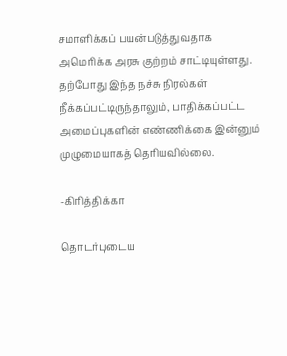சமாளிக்கப் பயன்படுத்துவதாக அமெரிக்க அரசு குற்றம் சாட்டியுள்ளது. தற்போது இந்த நச்சு நிரல்கள் நீக்கப்பட்டிருந்தாலும், பாதிக்கப்பட்ட அமைப்புகளின் எண்ணிக்கை இன்னும் முழுமையாகத் தெரியவில்லை.

-கிரித்திக்கா

தொடர்புடைய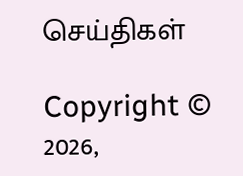செய்திகள்

Copyright © 2026,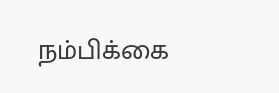நம்பிக்கை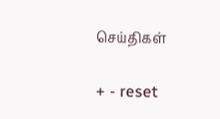செய்திகள்

+ - reset